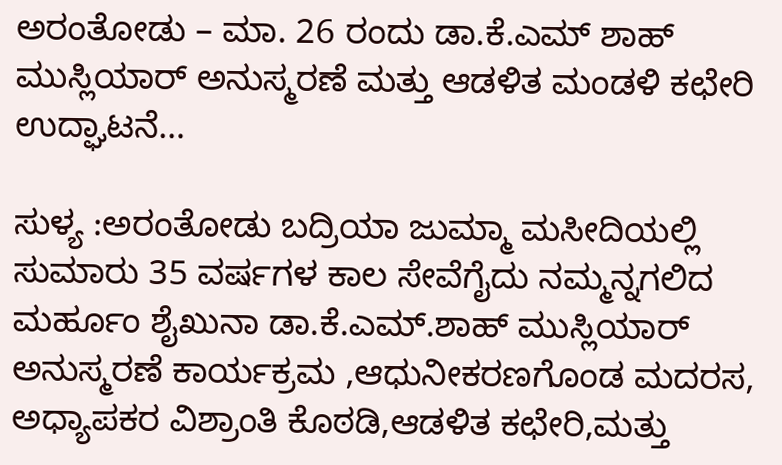ಅರಂತೋಡು – ಮಾ. 26 ರಂದು ಡಾ.ಕೆ.ಎಮ್ ಶಾಹ್ ಮುಸ್ಲಿಯಾರ್ ಅನುಸ್ಮರಣೆ ಮತ್ತು ಆಡಳಿತ ಮಂಡಳಿ ಕಛೇರಿ ಉದ್ಘಾಟನೆ…

ಸುಳ್ಯ :ಅರಂತೋಡು ಬದ್ರಿಯಾ ಜುಮ್ಮಾ ಮಸೀದಿಯಲ್ಲಿ ಸುಮಾರು 35 ವರ್ಷಗಳ ಕಾಲ ಸೇವೆಗೈದು ನಮ್ಮನ್ನಗಲಿದ ಮರ್ಹೂಂ ಶೈಖುನಾ ಡಾ.ಕೆ.ಎಮ್.ಶಾಹ್ ಮುಸ್ಲಿಯಾರ್ ಅನುಸ್ಮರಣೆ ಕಾರ್ಯಕ್ರಮ ,ಆಧುನೀಕರಣಗೊಂಡ ಮದರಸ, ಅಧ್ಯಾಪಕರ ವಿಶ್ರಾಂತಿ ಕೊಠಡಿ,ಆಡಳಿತ ಕಛೇರಿ,ಮತ್ತು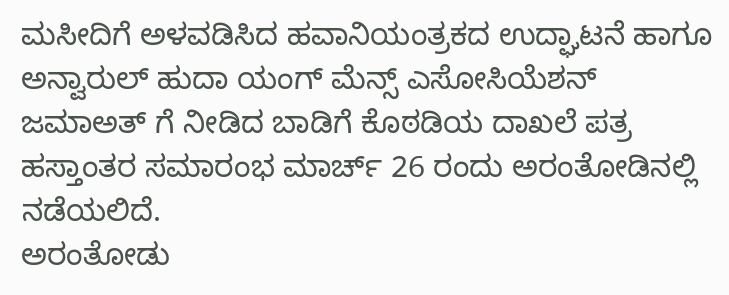ಮಸೀದಿಗೆ ಅಳವಡಿಸಿದ ಹವಾನಿಯಂತ್ರಕದ ಉದ್ಘಾಟನೆ ಹಾಗೂ ಅನ್ವಾರುಲ್ ಹುದಾ ಯಂಗ್ ಮೆನ್ಸ್ ಎಸೋಸಿಯೆಶನ್ ಜಮಾಅತ್ ಗೆ ನೀಡಿದ ಬಾಡಿಗೆ ಕೊಠಡಿಯ ದಾಖಲೆ ಪತ್ರ ಹಸ್ತಾಂತರ ಸಮಾರಂಭ ಮಾರ್ಚ್‌ 26 ರಂದು ಅರಂತೋಡಿನಲ್ಲಿ ನಡೆಯಲಿದೆ.
ಅರಂತೋಡು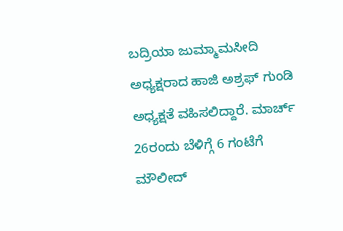ಬದ್ರಿಯಾ ಜುಮ್ಮಾಮಸೀದಿ ಅಧ್ಯಕ್ಷರಾದ ಹಾಜಿ ಅಶ್ರಫ್ ಗುಂಡಿ ಅಧ್ಯಕ್ಷತೆ ವಹಿಸಲಿದ್ದಾರೆ. ಮಾರ್ಚ್‌ 26ರಂದು ಬೆಳಿಗ್ಗೆ 6 ಗಂಟೆಗೆ ಮೌಲೀದ್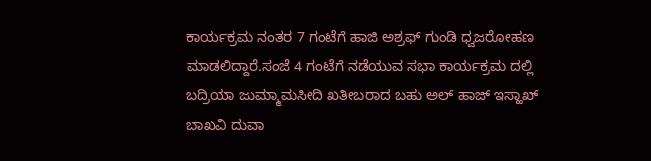ಕಾರ್ಯಕ್ರಮ ನಂತರ 7 ಗಂಟೆಗೆ ಹಾಜಿ ಅಶ್ರಫ್ ಗುಂಡಿ ಧ್ವಜರೋಹಣ ಮಾಡಲಿದ್ದಾರೆ.ಸಂಜೆ 4 ಗಂಟೆಗೆ ನಡೆಯುವ ಸಭಾ ಕಾರ್ಯಕ್ರಮ ದಲ್ಲಿ ಬದ್ರಿಯಾ ಜುಮ್ಮಾಮಸೀದಿ ಖತೀಬರಾದ ಬಹು ಅಲ್ ಹಾಜ್ ಇಸ್ಹಾಖ್ ಬಾಖವಿ ದುವಾ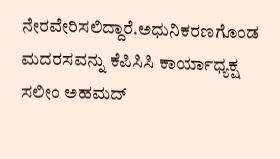ನೇರವೇರಿಸಲಿದ್ದಾರೆ.ಅಧುನಿಕರಣಗೊಂಡ ಮದರಸವನ್ನು ಕೆಪಿಸಿಸಿ ಕಾರ್ಯಾಧ್ಯಕ್ಷ ಸಲೀಂ ಅಹಮದ್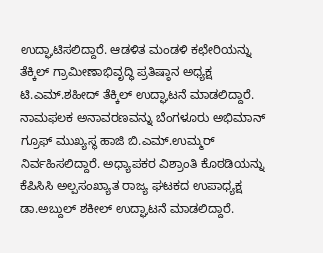ಉದ್ಘಾಟಿಸಲಿದ್ದಾರೆ. ಆಡಳಿತ ಮಂಡಳಿ ಕಛೇರಿಯನ್ನು ತೆಕ್ಕಿಲ್ ಗ್ರಾಮೀಣಾಭಿವೃದ್ಧಿ ಪ್ರತಿಷ್ಠಾನ ಅಧ್ಯಕ್ಷ ಟಿ.ಎಮ್.ಶಹೀದ್ ತೆಕ್ಕಿಲ್ ಉದ್ಘಾಟನೆ ಮಾಡಲಿದ್ದಾರೆ. ನಾಮಫಲಕ ಅನಾವರಣವನ್ನು ಬೆಂಗಳೂರು ಅಭಿಮಾನ್ ಗ್ರೂಫ್ ಮುಖ್ಯಸ್ಥ ಹಾಜಿ ಬಿ.ಎಮ್.ಉಮ್ಮರ್ ನಿರ್ವಹಿಸಲಿದ್ದಾರೆ. ಅಧ್ಯಾಪಕರ ವಿಶ್ರಾಂತಿ ಕೊಠಡಿಯನ್ನು ಕೆಪಿಸಿಸಿ ಅಲ್ಪಸಂಖ್ಯಾತ ರಾಜ್ಯ ಘಟಕದ ಉಪಾಧ್ಯಕ್ಷ ಡಾ.ಅಬ್ದುಲ್ ಶಕೀಲ್ ಉದ್ಘಾಟನೆ ಮಾಡಲಿದ್ದಾರೆ.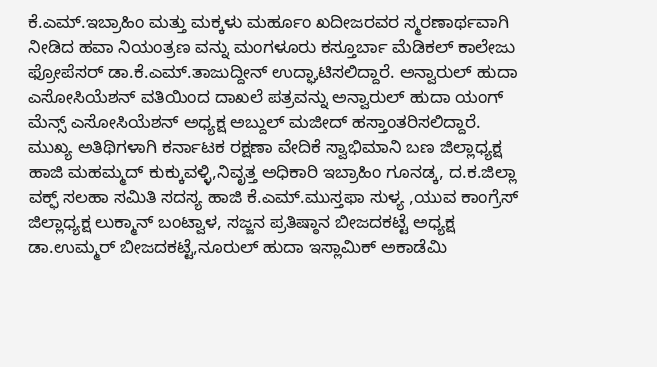ಕೆ.ಎಮ್.ಇಬ್ರಾಹಿಂ ಮತ್ತು ಮಕ್ಕಳು ಮರ್ಹೂಂ ಖದೀಜರವರ ಸ್ಮರಣಾರ್ಥವಾಗಿ ನೀಡಿದ ಹವಾ ನಿಯಂತ್ರಣ ವನ್ನು ಮಂಗಳೂರು ಕಸ್ತೂರ್ಬಾ ಮೆಡಿಕಲ್ ಕಾಲೇಜು ಫ್ರೋಪೆಸರ್ ಡಾ.ಕೆ.ಎಮ್.ತಾಜುದ್ದೀನ್ ಉದ್ಘಾಟಿಸಲಿದ್ದಾರೆ. ಅನ್ವಾರುಲ್ ಹುದಾ ಎಸೋಸಿಯೆಶನ್ ವತಿಯಿಂದ ದಾಖಲೆ ಪತ್ರವನ್ನು ಅನ್ವಾರುಲ್ ಹುದಾ ಯಂಗ್ ಮೆನ್ಸ್ ಎಸೋಸಿಯೆಶನ್ ಅಧ್ಯಕ್ಷ ಅಬ್ದುಲ್ ಮಜೀದ್ ಹಸ್ತಾಂತರಿಸಲಿದ್ದಾರೆ.
ಮುಖ್ಯ ಅತಿಥಿಗಳಾಗಿ ಕರ್ನಾಟಕ ರಕ್ಷಣಾ ವೇದಿಕೆ ಸ್ವಾಭಿಮಾನಿ ಬಣ ಜಿಲ್ಲಾಧ್ಯಕ್ಷ ಹಾಜಿ ಮಹಮ್ಮದ್ ಕುಕ್ಕುವಳ್ಳಿ,ನಿವೃತ್ತ ಅಧಿಕಾರಿ ಇಬ್ರಾಹಿಂ ಗೂನಡ್ಕ, ದ.ಕ.ಜಿಲ್ಲಾ ವಕ್ಫ್ ಸಲಹಾ ಸಮಿತಿ ಸದಸ್ಯ ಹಾಜಿ ಕೆ.ಎಮ್.ಮುಸ್ತಫಾ ಸುಳ್ಯ ,ಯುವ ಕಾಂಗ್ರೆಸ್ ಜಿಲ್ಲಾಧ್ಯಕ್ಷ ಲುಕ್ಮಾನ್ ಬಂಟ್ವಾಳ, ಸಜ್ಜನ ಪ್ರತಿಷ್ಠಾನ ಬೀಜದಕಟ್ಟೆ ಅಧ್ಯಕ್ಷ ಡಾ.ಉಮ್ಮರ್ ಬೀಜದಕಟ್ಟೆ,ನೂರುಲ್ ಹುದಾ ಇಸ್ಲಾಮಿಕ್ ಅಕಾಡೆಮಿ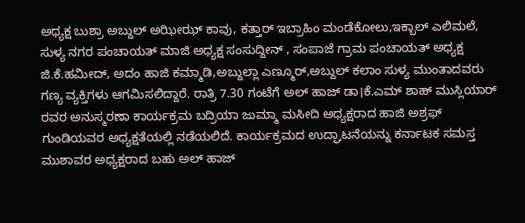ಅಧ್ಯಕ್ಷ ಬುಶ್ರಾ ಅಬ್ದುಲ್ ಅಝೀಝ್ ಕಾವು, ಕತ್ತಾರ್ ಇಬ್ರಾಹಿಂ ಮಂಡೆಕೋಲು,ಇಕ್ಬಾಲ್ ಎಲಿಮಲೆ, ಸುಳ್ಯ ನಗರ ಪಂಚಾಯತ್ ಮಾಜಿ ಅಧ್ಯಕ್ಷ ಸಂಸುದ್ದೀನ್ , ಸಂಪಾಜೆ ಗ್ರಾಮ ಪಂಚಾಯತ್ ಅಧ್ಯಕ್ಷ ಜಿ.ಕೆ.ಹಮೀದ್, ಅದಂ ಹಾಜಿ ಕಮ್ಮಾಡಿ,ಅಬ್ದುಲ್ಲಾ ಎಣ್ಮೂರ್,ಅಬ್ದುಲ್ ಕಲಾಂ ಸುಳ್ಯ ಮುಂತಾದವರು ಗಣ್ಯ ವ್ಯಕ್ತಿಗಳು ಆಗಮಿಸಲಿದ್ದಾರೆ. ರಾತ್ರಿ 7.30 ಗಂಟೆಗೆ ಅಲ್ ಹಾಜ್ ಡಾ।ಕೆ.ಎಮ್ ಶಾಹ್ ಮುಸ್ಲಿಯಾರ್ ರವರ ಅನುಸ್ಮರಣಾ ಕಾರ್ಯಕ್ರಮ ಬದ್ರಿಯಾ ಜುಮ್ಮಾ ಮಸೀದಿ ಅಧ್ಯಕ್ಷರಾದ ಹಾಜಿ ಅಶ್ರಫ್ ಗುಂಡಿಯವರ ಅಧ್ಯಕ್ಷತೆಯಲ್ಲಿ ನಡೆಯಲಿದೆ. ಕಾರ್ಯಕ್ರಮದ ಉದ್ಘಾಟನೆಯನ್ನು ಕರ್ನಾಟಕ ಸಮಸ್ತ ಮುಶಾವರ ಅಧ್ಯಕ್ಷರಾದ ಬಹು ಅಲ್ ಹಾಜ್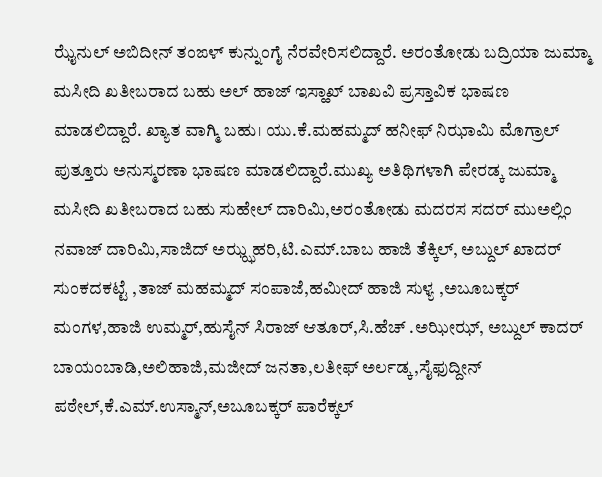ಝೈನುಲ್ ಅಬಿದೀನ್ ತಂಙಳ್ ಕುನ್ನುಂಗೈ ನೆರವೇರಿಸಲಿದ್ದಾರೆ. ಅರಂತೋಡು ಬದ್ರಿಯಾ ಜುಮ್ಮಾ ಮಸೀದಿ ಖತೀಬರಾದ ಬಹು ಅಲ್ ಹಾಜ್ ಇಸ್ಹಾಖ್ ಬಾಖವಿ ಪ್ರಸ್ತಾವಿಕ ಭಾಷಣ ಮಾಡಲಿದ್ದಾರೆ. ಖ್ಯಾತ ವಾಗ್ಮಿ ಬಹು। ಯು.ಕೆ.ಮಹಮ್ಮದ್ ಹನೀಫ್ ನಿಝಾಮಿ ಮೊಗ್ರಾಲ್ ಪುತ್ತೂರು ಅನುಸ್ಮರಣಾ ಭಾಷಣ ಮಾಡಲಿದ್ದಾರೆ.ಮುಖ್ಯ ಅತಿಥಿಗಳಾಗಿ ಪೇರಡ್ಕ ಜುಮ್ಮಾ ಮಸೀದಿ ಖತೀಬರಾದ ಬಹು ಸುಹೇಲ್ ದಾರಿಮಿ,ಅರಂತೋಡು ಮದರಸ ಸದರ್ ಮುಅಲ್ಲಿಂ ನವಾಜ್ ದಾರಿಮಿ,ಸಾಜಿದ್ ಅಝ್ಝಹರಿ,ಟಿ.ಎಮ್.ಬಾಬ ಹಾಜಿ ತೆಕ್ಕಿಲ್, ಅಬ್ದುಲ್ ಖಾದರ್ ಸುಂಕದಕಟ್ಟೆ ,ತಾಜ್ ಮಹಮ್ಮದ್ ಸಂಪಾಜೆ,ಹಮೀದ್ ಹಾಜಿ ಸುಳ್ಯ ,ಅಬೂಬಕ್ಕರ್ ಮಂಗಳ,ಹಾಜಿ ಉಮ್ಮರ್,ಹುಸೈನ್ ಸಿರಾಜ್ ಆತೂರ್,ಸಿ.ಹೆಚ್ .ಅಝೀಝ್, ಅಬ್ದುಲ್ ಕಾದರ್ ಬಾಯಂಬಾಡಿ,ಅಲಿಹಾಜಿ,ಮಜೀದ್ ಜನತಾ,ಲತೀಫ್ ಅರ್ಲಡ್ಕ,ಸೈಫುದ್ದೀನ್ ಪಠೇಲ್,ಕೆ.ಎಮ್.ಉಸ್ಮಾನ್,ಅಬೂಬಕ್ಕರ್ ಪಾರೆಕ್ಕಲ್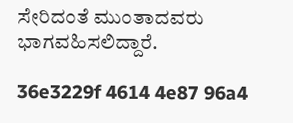ಸೇರಿದಂತೆ ಮುಂತಾದವರು ಭಾಗವಹಿಸಲಿದ್ದಾರೆ.

36e3229f 4614 4e87 96a4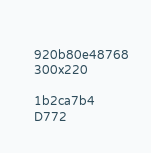920b80e48768 300x220

1b2ca7b4 D772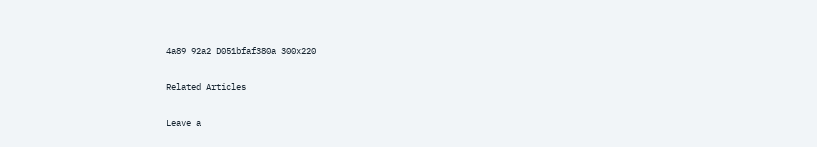4a89 92a2 D051bfaf380a 300x220

Related Articles

Leave a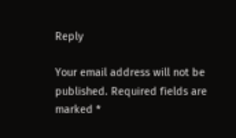Reply

Your email address will not be published. Required fields are marked *